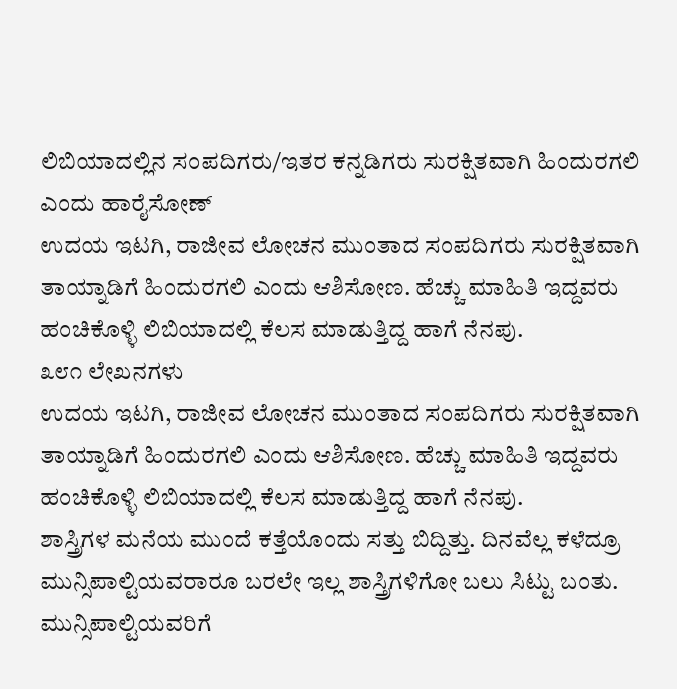ಲಿಬಿಯಾದಲ್ಲಿನ ಸಂಪದಿಗರು/ಇತರ ಕನ್ನಡಿಗರು ಸುರಕ್ಷಿತವಾಗಿ ಹಿಂದುರಗಲಿ ಎಂದು ಹಾರೈಸೋಣ್
ಉದಯ ಇಟಗಿ, ರಾಜೀವ ಲೋಚನ ಮುಂತಾದ ಸಂಪದಿಗರು ಸುರಕ್ಷಿತವಾಗಿ ತಾಯ್ನಾಡಿಗೆ ಹಿಂದುರಗಲಿ ಎಂದು ಆಶಿಸೋಣ. ಹೆಚ್ಚು ಮಾಹಿತಿ ಇದ್ದವರು ಹಂಚಿಕೊಳ್ಳಿ ಲಿಬಿಯಾದಲ್ಲಿ ಕೆಲಸ ಮಾಡುತ್ತಿದ್ದ ಹಾಗೆ ನೆನಪು.
೩೮೧ ಲೇಖನಗಳು
ಉದಯ ಇಟಗಿ, ರಾಜೀವ ಲೋಚನ ಮುಂತಾದ ಸಂಪದಿಗರು ಸುರಕ್ಷಿತವಾಗಿ ತಾಯ್ನಾಡಿಗೆ ಹಿಂದುರಗಲಿ ಎಂದು ಆಶಿಸೋಣ. ಹೆಚ್ಚು ಮಾಹಿತಿ ಇದ್ದವರು ಹಂಚಿಕೊಳ್ಳಿ ಲಿಬಿಯಾದಲ್ಲಿ ಕೆಲಸ ಮಾಡುತ್ತಿದ್ದ ಹಾಗೆ ನೆನಪು.
ಶಾಸ್ತ್ರಿಗಳ ಮನೆಯ ಮುಂದೆ ಕತ್ತೆಯೊಂದು ಸತ್ತು ಬಿದ್ದಿತ್ತು. ದಿನವೆಲ್ಲ ಕಳೆದ್ರೂ ಮುನ್ಸಿಪಾಲ್ಟಿಯವರಾರೂ ಬರಲೇ ಇಲ್ಲ ಶಾಸ್ತ್ರಿಗಳಿಗೋ ಬಲು ಸಿಟ್ಟು ಬಂತು. ಮುನ್ಸಿಪಾಲ್ಟಿಯವರಿಗೆ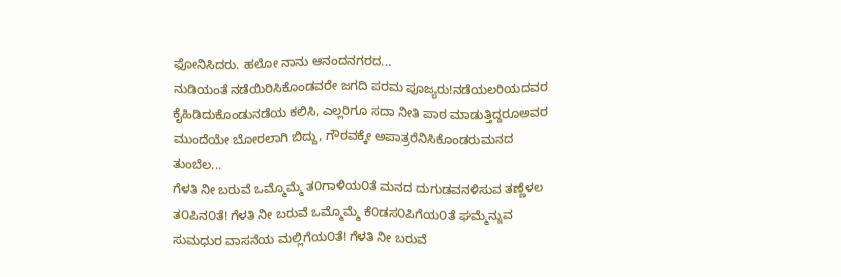ಫೋನಿಸಿದರು. ಹಲೋ ನಾನು ಆನಂದನಗರದ...
ನುಡಿಯಂತೆ ನಡೆಯಿರಿಸಿಕೊಂಡವರೇ ಜಗದಿ ಪರಮ ಪೂಜ್ಯರು!ನಡೆಯಲರಿಯದವರ ಕೈಹಿಡಿದುಕೊಂಡುನಡೆಯ ಕಲಿಸಿ, ಎಲ್ಲರಿಗೂ ಸದಾ ನೀತಿ ಪಾಠ ಮಾಡುತ್ತಿದ್ದರೂಅವರ ಮುಂದೆಯೇ ಬೋರಲಾಗಿ ಬಿದ್ದು, ಗೌರವಕ್ಕೇ ಅಪಾತ್ರರೆನಿಸಿಕೊಂಡರುಮನದ ತುಂಬೆಲ...
ಗೆಳತಿ ನೀ ಬರುವೆ ಒಮ್ಮೊಮ್ಮೆ ತ೦ಗಾಳಿಯ೦ತೆ ಮನದ ದುಗುಡವನಳಿಸುವ ತಣ್ಣೆಳಲ ತ೦ಪಿನ೦ತೆ! ಗೆಳತಿ ನೀ ಬರುವೆ ಒಮ್ಮೊಮ್ಮೆ ಕೆ೦ಡಸ೦ಪಿಗೆಯ೦ತೆ ಘಮ್ಮೆನ್ನುವ ಸುಮಧುರ ವಾಸನೆಯ ಮಲ್ಲಿಗೆಯ೦ತೆ! ಗೆಳತಿ ನೀ ಬರುವೆ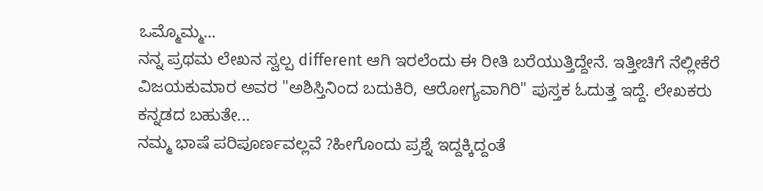ಒಮ್ಮೊಮ್ಮ...
ನನ್ನ ಪ್ರಥಮ ಲೇಖನ ಸ್ವಲ್ಪ different ಆಗಿ ಇರಲೆಂದು ಈ ರೀತಿ ಬರೆಯುತ್ತಿದ್ದೇನೆ. ಇತ್ತೀಚಿಗೆ ನೆಲ್ಲೀಕೆರೆ ವಿಜಯಕುಮಾರ ಅವರ "ಅಶಿಸ್ತಿನಿಂದ ಬದುಕಿರಿ, ಆರೋಗ್ಯವಾಗಿರಿ" ಪುಸ್ತಕ ಓದುತ್ತ ಇದ್ದೆ. ಲೇಖಕರು ಕನ್ನಡದ ಬಹುತೇ...
ನಮ್ಮ ಭಾಷೆ ಪರಿಪೂರ್ಣವಲ್ಲವೆ ?ಹೀಗೊಂದು ಪ್ರಶ್ನೆ ಇದ್ದಕ್ಕಿದ್ದಂತೆ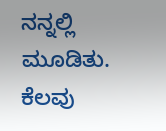ನನ್ನಲ್ಲಿ ಮೂಡಿತು. ಕೆಲವು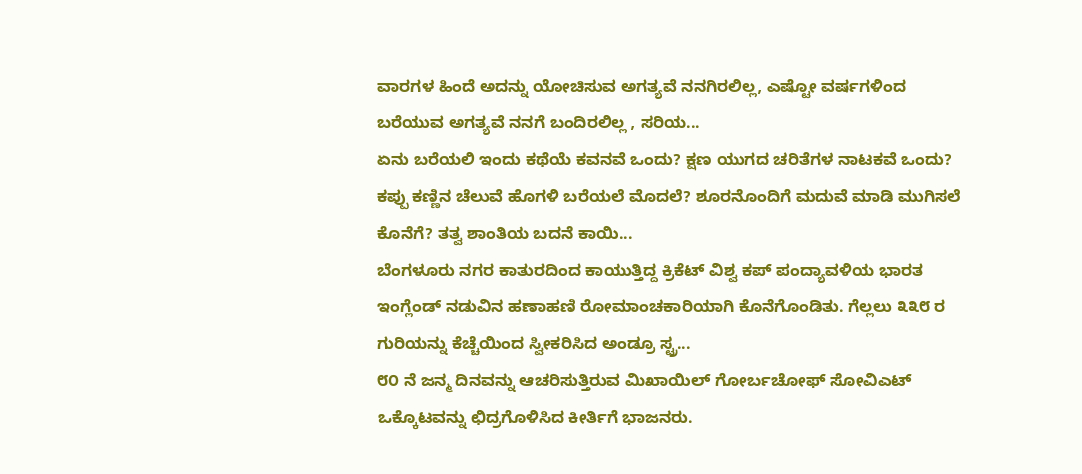ವಾರಗಳ ಹಿಂದೆ ಅದನ್ನು ಯೋಚಿಸುವ ಅಗತ್ಯವೆ ನನಗಿರಲಿಲ್ಲ, ಎಷ್ಟೋ ವರ್ಷಗಳಿಂದ ಬರೆಯುವ ಅಗತ್ಯವೆ ನನಗೆ ಬಂದಿರಲಿಲ್ಲ , ಸರಿಯ...
ಏನು ಬರೆಯಲಿ ಇಂದು ಕಥೆಯೆ ಕವನವೆ ಒಂದು? ಕ್ಷಣ ಯುಗದ ಚರಿತೆಗಳ ನಾಟಕವೆ ಒಂದು? ಕಪ್ಪು ಕಣ್ಣಿನ ಚೆಲುವೆ ಹೊಗಳಿ ಬರೆಯಲೆ ಮೊದಲೆ? ಶೂರನೊಂದಿಗೆ ಮದುವೆ ಮಾಡಿ ಮುಗಿಸಲೆ ಕೊನೆಗೆ? ತತ್ವ ಶಾಂತಿಯ ಬದನೆ ಕಾಯಿ...
ಬೆಂಗಳೂರು ನಗರ ಕಾತುರದಿಂದ ಕಾಯುತ್ತಿದ್ದ ಕ್ರಿಕೆಟ್ ವಿಶ್ವ ಕಪ್ ಪಂದ್ಯಾವಳಿಯ ಭಾರತ ಇಂಗ್ಲೆಂಡ್ ನಡುವಿನ ಹಣಾಹಣಿ ರೋಮಾಂಚಕಾರಿಯಾಗಿ ಕೊನೆಗೊಂಡಿತು. ಗೆಲ್ಲಲು ೩೩೮ ರ ಗುರಿಯನ್ನು ಕೆಚ್ಚೆಯಿಂದ ಸ್ವೀಕರಿಸಿದ ಅಂಡ್ರೂ ಸ್ಟ್ರ...
೮೦ ನೆ ಜನ್ಮ ದಿನವನ್ನು ಆಚರಿಸುತ್ತಿರುವ ಮಿಖಾಯಿಲ್ ಗೋರ್ಬಚೋಫ್ ಸೋವಿಎಟ್ ಒಕ್ಕೊಟವನ್ನು ಛಿದ್ರಗೊಳಿಸಿದ ಕೀರ್ತಿಗೆ ಭಾಜನರು.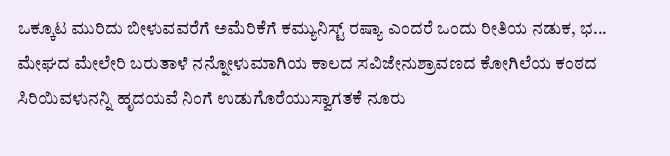ಒಕ್ಕೂಟ ಮುರಿದು ಬೀಳುವವರೆಗೆ ಅಮೆರಿಕೆಗೆ ಕಮ್ಯುನಿಸ್ಟ್ ರಷ್ಯಾ ಎಂದರೆ ಒಂದು ರೀತಿಯ ನಡುಕ, ಭ...
ಮೇಘದ ಮೇಲೇರಿ ಬರುತಾಳೆ ನನ್ನೋಳುಮಾಗಿಯ ಕಾಲದ ಸವಿಜೇನುಶ್ರಾವಣದ ಕೋಗಿಲೆಯ ಕಂಠದ ಸಿರಿಯಿವಳುನನ್ನಿ ಹೃದಯವೆ ನಿಂಗೆ ಉಡುಗೊರೆಯುಸ್ವಾಗತಕೆ ನೂರು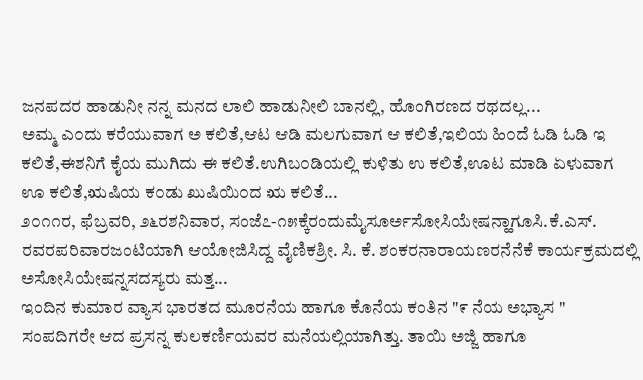ಜನಪದರ ಹಾಡುನೀ ನನ್ನ ಮನದ ಲಾಲಿ ಹಾಡುನೀಲಿ ಬಾನಲ್ಲಿ, ಹೊಂಗಿರಣದ ರಥದಲ್ಲ...
ಅಮ್ಮ ಎ೦ದು ಕರೆಯುವಾಗ ಅ ಕಲಿತೆ,ಆಟ ಆಡಿ ಮಲಗುವಾಗ ಆ ಕಲಿತೆ,ಇಲಿಯ ಹಿ೦ದೆ ಓಡಿ ಓಡಿ ಇ ಕಲಿತೆ,ಈಶನಿಗೆ ಕೈಯ ಮುಗಿದು ಈ ಕಲಿತೆ.ಉಗಿಬ೦ಡಿಯಲ್ಲಿ ಕುಳಿತು ಉ ಕಲಿತೆ,ಊಟ ಮಾಡಿ ಏಳುವಾಗ ಊ ಕಲಿತೆ,ಋಷಿಯ ಕ೦ಡು ಖುಷಿಯಿ೦ದ ಋ ಕಲಿತೆ...
೨೦೧೧ರ, ಫೆಬ್ರವರಿ, ೨೬ರಶನಿವಾರ, ಸಂಜೆ೭-೧೫ಕ್ಕೆರಂದುಮೈಸೂರ್ಅಸೋಸಿಯೇಷನ್ಹಾಗೂಸಿ.ಕೆ.ಎಸ್. ರವರಪರಿವಾರಜಂಟಿಯಾಗಿ ಆಯೋಜಿಸಿದ್ದ ವೈಣಿಕಶ್ರೀ. ಸಿ. ಕೆ. ಶಂಕರನಾರಾಯಣರನೆನೆಕೆ ಕಾರ್ಯಕ್ರಮದಲ್ಲಿ ಅಸೋಸಿಯೇಷನ್ನಸದಸ್ಯರು ಮತ್ತ...
ಇಂದಿನ ಕುಮಾರ ವ್ಯಾಸ ಭಾರತದ ಮೂರನೆಯ ಹಾಗೂ ಕೊನೆಯ ಕಂತಿನ "೯ ನೆಯ ಅಭ್ಯಾಸ " ಸಂಪದಿಗರೇ ಆದ ಪ್ರಸನ್ನ ಕುಲಕರ್ಣಿಯವರ ಮನೆಯಲ್ಲಿಯಾಗಿತ್ತು. ತಾಯಿ ಅಜ್ಜಿ ಹಾಗೂ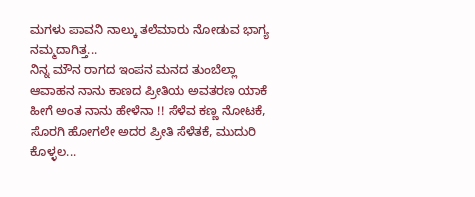ಮಗಳು ಪಾವನಿ ನಾಲ್ಕು ತಲೆಮಾರು ನೋಡುವ ಭಾಗ್ಯ ನಮ್ಮದಾಗಿತ್ತ...
ನಿನ್ನ ಮೌನ ರಾಗದ ಇಂಪನ ಮನದ ತುಂಬೆಲ್ಲಾ ಆವಾಹನ ನಾನು ಕಾಣದ ಪ್ರೀತಿಯ ಅವತರಣ ಯಾಕೆ ಹೀಗೆ ಅಂತ ನಾನು ಹೇಳೆನಾ !! ಸೆಳೆವ ಕಣ್ಣ ನೋಟಕೆ, ಸೊರಗಿ ಹೋಗಲೇ ಅದರ ಪ್ರೀತಿ ಸೆಳೆತಕೆ, ಮುದುರಿ ಕೊಳ್ಳಲ...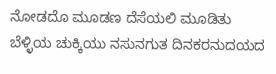ನೋಡದೊ ಮೂಡಣ ದೆಸೆಯಲಿ ಮೂಡಿತು ಬೆಳ್ಳಿಯ ಚುಕ್ಕಿಯು ನಸುನಗುತ ದಿನಕರನುದಯದ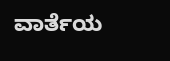ವಾರ್ತೆಯ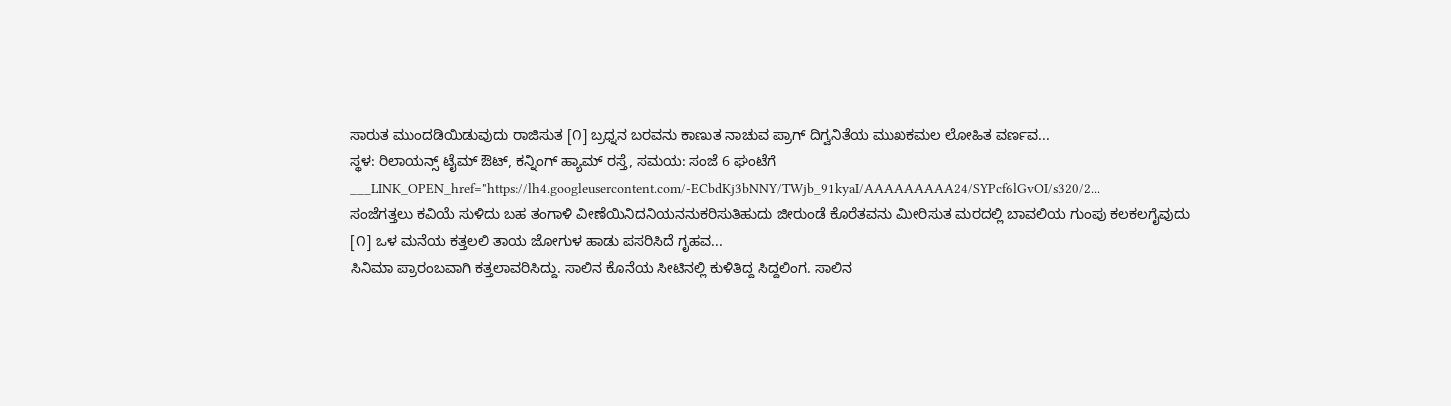ಸಾರುತ ಮುಂದಡಿಯಿಡುವುದು ರಾಜಿಸುತ [೧] ಬ್ರಧ್ನನ ಬರವನು ಕಾಣುತ ನಾಚುವ ಪ್ರಾಗ್ ದಿಗ್ವನಿತೆಯ ಮುಖಕಮಲ ಲೋಹಿತ ವರ್ಣವ...
ಸ್ಥಳ: ರಿಲಾಯನ್ಸ್ ಟೈಮ್ ಔಟ್, ಕನ್ನಿಂಗ್ ಹ್ಯಾಮ್ ರಸ್ತೆ, ಸಮಯ: ಸಂಜೆ 6 ಘಂಟೆಗೆ ___LINK_OPEN_href="https://lh4.googleusercontent.com/-ECbdKj3bNNY/TWjb_91kyaI/AAAAAAAAA24/SYPcf6lGvOI/s320/2...
ಸಂಜೆಗತ್ತಲು ಕವಿಯೆ ಸುಳಿದು ಬಹ ತಂಗಾಳಿ ವೀಣೆಯಿನಿದನಿಯನನುಕರಿಸುತಿಹುದು ಜೀರುಂಡೆ ಕೊರೆತವನು ಮೀರಿಸುತ ಮರದಲ್ಲಿ ಬಾವಲಿಯ ಗುಂಪು ಕಲಕಲಗೈವುದು [೧] ಒಳ ಮನೆಯ ಕತ್ತಲಲಿ ತಾಯ ಜೋಗುಳ ಹಾಡು ಪಸರಿಸಿದೆ ಗೃಹವ...
ಸಿನಿಮಾ ಪ್ರಾರಂಬವಾಗಿ ಕತ್ತಲಾವರಿಸಿದ್ದು. ಸಾಲಿನ ಕೊನೆಯ ಸೀಟಿನಲ್ಲಿ ಕುಳಿತಿದ್ದ ಸಿದ್ದಲಿಂಗ. ಸಾಲಿನ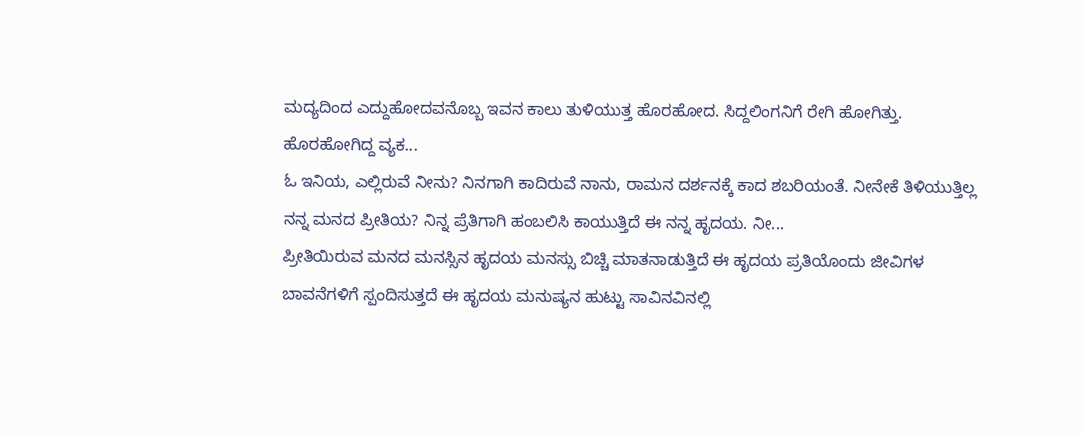ಮದ್ಯದಿಂದ ಎದ್ದುಹೋದವನೊಬ್ಬ ಇವನ ಕಾಲು ತುಳಿಯುತ್ತ ಹೊರಹೋದ. ಸಿದ್ದಲಿಂಗನಿಗೆ ರೇಗಿ ಹೋಗಿತ್ತು. ಹೊರಹೋಗಿದ್ದ ವ್ಯಕ...
ಓ ಇನಿಯ, ಎಲ್ಲಿರುವೆ ನೀನು? ನಿನಗಾಗಿ ಕಾದಿರುವೆ ನಾನು, ರಾಮನ ದರ್ಶನಕ್ಕೆ ಕಾದ ಶಬರಿಯಂತೆ. ನೀನೇಕೆ ತಿಳಿಯುತ್ತಿಲ್ಲ ನನ್ನ ಮನದ ಪ್ರೀತಿಯ? ನಿನ್ನ ಪ್ರೆತಿಗಾಗಿ ಹಂಬಲಿಸಿ ಕಾಯುತ್ತಿದೆ ಈ ನನ್ನ ಹೃದಯ. ನೀ...
ಪ್ರೀತಿಯಿರುವ ಮನದ ಮನಸ್ಸಿನ ಹೃದಯ ಮನಸ್ಸು ಬಿಚ್ಚಿ ಮಾತನಾಡುತ್ತಿದೆ ಈ ಹೃದಯ ಪ್ರತಿಯೊಂದು ಜೀವಿಗಳ ಬಾವನೆಗಳಿಗೆ ಸ್ಪಂದಿಸುತ್ತದೆ ಈ ಹೃದಯ ಮನುಷ್ಯನ ಹುಟ್ಟು ಸಾವಿನವಿನಲ್ಲಿ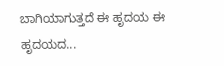ಬಾಗಿಯಾಗುತ್ತದೆ ಈ ಹೃದಯ ಈ ಹೃದಯದ...